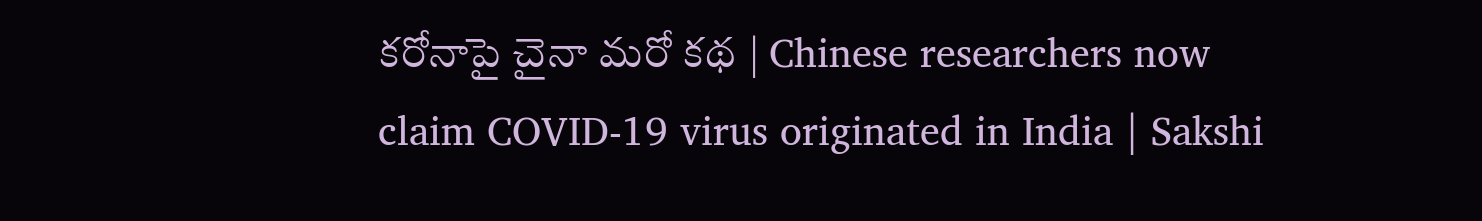కరోనాపై చైనా మరో కథ | Chinese researchers now claim COVID-19 virus originated in India | Sakshi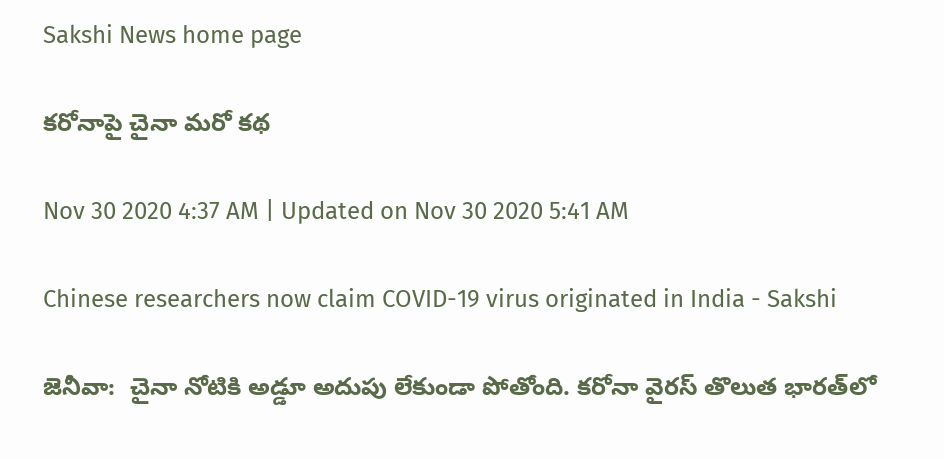Sakshi News home page

కరోనాపై చైనా మరో కథ

Nov 30 2020 4:37 AM | Updated on Nov 30 2020 5:41 AM

Chinese researchers now claim COVID-19 virus originated in India - Sakshi

జెనీవా:  చైనా నోటికి అడ్డూ అదుపు లేకుండా పోతోంది. కరోనా వైరస్‌ తొలుత భారత్‌లో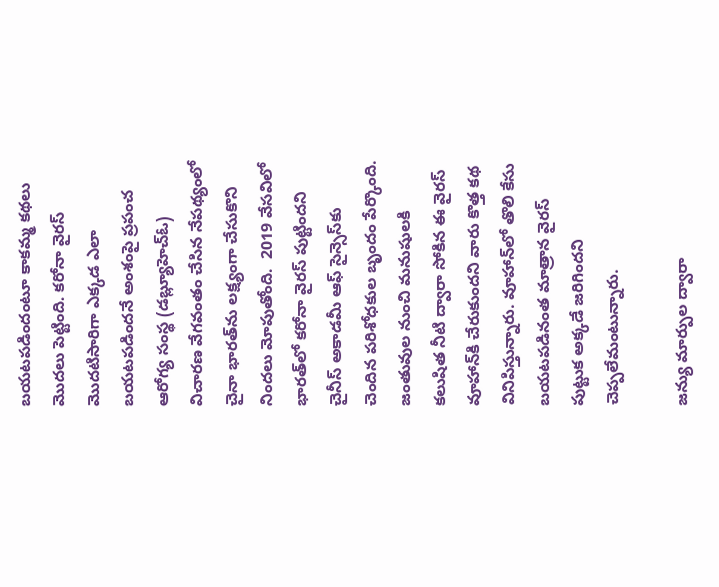బయటపడిందంటూ కాకమ్మ కథలు మొదలు పెట్టింది. కరోనా వైరస్‌ మొదటిసారిగా ఎక్కడ ఎలా బయటపడిందనే అంశంపై ప్రపంచ ఆరోగ్య సంస్థ (డబ్ల్యూహెచ్‌ఓ) విచారణ వేగవంతం చేసిన నేపథ్యంలో చైనా భారత్‌ను లక్ష్యంగా చేసుకొని నిందలు మోపుతోంది.  2019 వేసవిలో భారత్‌లో కరోనా వైరస్‌ పుట్టిందని చైనీస్‌ అకాడమీ ఆఫ్‌ సైన్సెస్‌కు చెందిన పరిశోధకుల బృందం పేర్కొంది. జంతువుల నుంచి మనుషులకి కలుషిత నీటి ద్వారా సోకిన ఈ వైరస్‌ వూహాన్‌కి చేరుకుందని వారు కొత్త కథ వినిపిస్తున్నారు. వూహాన్‌లో తొలి కేసు బయటపడినంత మాత్రాన వైరస్‌ పుట్టుక అక్కడే జరిగిందని చెప్పలేమంటున్నారు.

జన్యు మార్పుల ద్వారా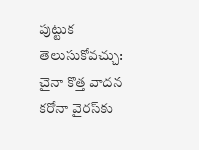పుట్టుక తెలుసుకోవచ్చు: చైనా కొత్త వాదన
కరోనా వైరస్‌కు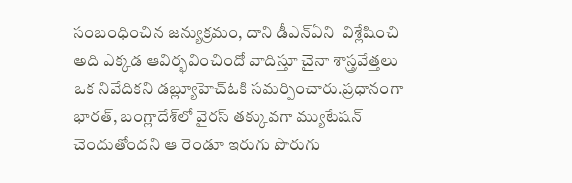సంబంధించిన జన్యుక్రమం, దాని డీఎన్‌ఏని  విశ్లేషించి అది ఎక్కడ ఆవిర్భవించిందో వాదిస్తూ చైనా శాస్త్రవేత్తలు ఒక నివేదికని డబ్ల్యూహెచ్‌ఓకి సమర్పించారు.ప్రధానంగా భారత్, బంగ్లాదేశ్‌లో వైరస్‌ తక్కువగా మ్యుటేషన్‌ చెందుతోందని ఆ రెండూ ఇరుగు పొరుగు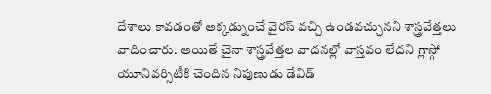దేశాలు కావడంతో అక్కడ్నుంచే వైరస్‌ వచ్చి ఉండవచ్చునని శాస్త్రవేత్తలు వాదించారు. అయితే చైనా శాస్త్రవేత్తల వాదనల్లో వాస్తవం లేదని గ్లాస్గో యూనివర్సిటీకి చెందిన నిపుణుడు డేవిడ్‌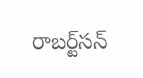రాబర్ట్‌సన్‌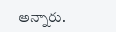అన్నారు.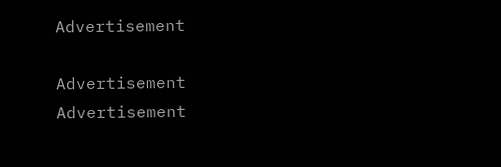Advertisement

Advertisement
Advertisement